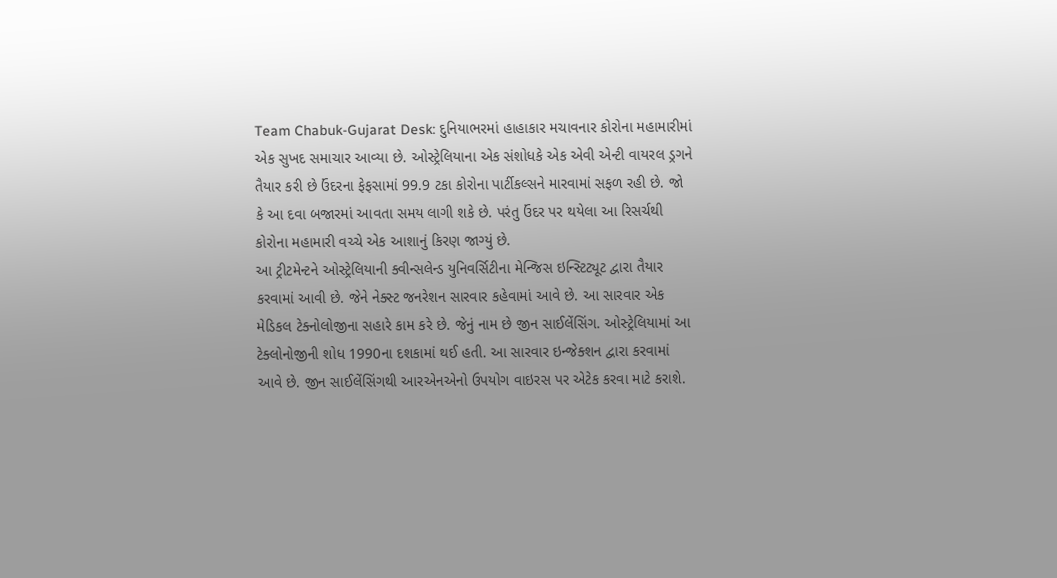Team Chabuk-Gujarat Desk: દુનિયાભરમાં હાહાકાર મચાવનાર કોરોના મહામારીમાં એક સુખદ સમાચાર આવ્યા છે. ઓસ્ટ્રેલિયાના એક સંશોધકે એક એવી એન્ટી વાયરલ ડ્રગને તૈયાર કરી છે ઉંદરના ફેફસામાં 99.9 ટકા કોરોના પાર્ટીકલ્સને મારવામાં સફળ રહી છે. જો કે આ દવા બજારમાં આવતા સમય લાગી શકે છે. પરંતુ ઉંદર પર થયેલા આ રિસર્ચથી કોરોના મહામારી વચ્ચે એક આશાનું કિરણ જાગ્યું છે.
આ ટ્રીટમેન્ટને ઓસ્ટ્રેલિયાની ક્વીન્સલેન્ડ યુનિવર્સિટીના મેન્જિસ ઇન્સ્ટિટ્યૂટ દ્વારા તૈયાર કરવામાં આવી છે. જેને નેક્સ્ટ જનરેશન સારવાર કહેવામાં આવે છે. આ સારવાર એક મેડિકલ ટેક્નોલોજીના સહારે કામ કરે છે. જેનું નામ છે જીન સાઈલેંસિંગ. ઓસ્ટ્રેલિયામાં આ ટેક્લોનોજીની શોધ 1990ના દશકામાં થઈ હતી. આ સારવાર ઇન્જેક્શન દ્વારા કરવામાં આવે છે. જીન સાઈલેંસિંગથી આરએનએનો ઉપયોગ વાઇરસ પર એટેક કરવા માટે કરાશે.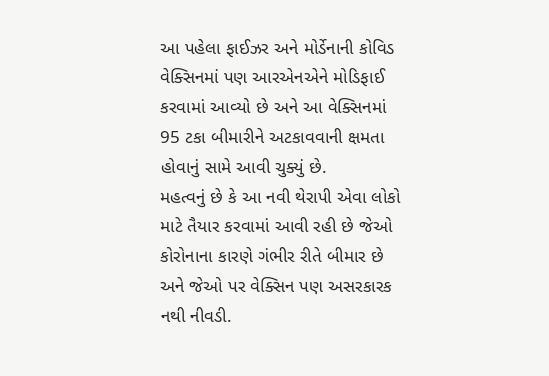આ પહેલા ફાઈઝર અને મોર્ડેનાની કોવિડ વેક્સિનમાં પણ આરએનએને મોડિફાઈ કરવામાં આવ્યો છે અને આ વેક્સિનમાં 95 ટકા બીમારીને અટકાવવાની ક્ષમતા હોવાનું સામે આવી ચુક્યું છે.
મહત્વનું છે કે આ નવી થેરાપી એવા લોકો માટે તૈયાર કરવામાં આવી રહી છે જેઓ કોરોનાના કારણે ગંભીર રીતે બીમાર છે અને જેઓ પર વેક્સિન પણ અસરકારક નથી નીવડી.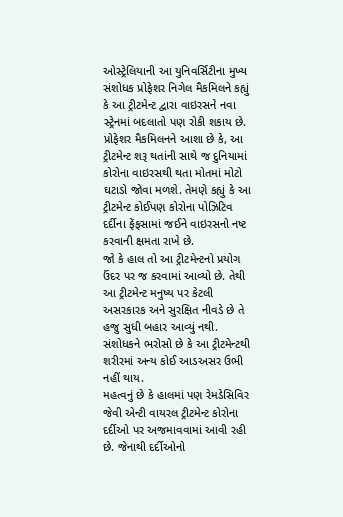ઓસ્ટ્રેલિયાની આ યુનિવર્સિટીના મુખ્ય સંશોધક પ્રોફેશર નિગેલ મૈકમિલને કહ્યું કે આ ટ્રીટમેન્ટ દ્વારા વાઇરસને નવા સ્ટ્રેનમાં બદલાતો પણ રોકી શકાય છે.
પ્રોફેશર મૈકમિલનને આશા છે કે, આ ટ્રીટમેન્ટ શરૂ થતાંની સાથે જ દુનિયામાં કોરોના વાઇરસથી થતા મોતમાં મોટો ઘટાડો જોવા મળશે. તેમણે કહ્યું કે આ ટ્રીટમેન્ટ કોઈપણ કોરોના પોઝિટિવ દર્દીના ફેંફસામાં જઈને વાઇરસનો નષ્ટ કરવાની ક્ષમતા રાખે છે.
જો કે હાલ તો આ ટ્રીટમેન્ટનો પ્રયોગ ઉંદર પર જ કરવામાં આવ્યો છે. તેથી આ ટ્રીટમેન્ટ મનુષ્ય પર કેટલી અસરકારક અને સુરક્ષિત નીવડે છે તે હજુ સુધી બહાર આવ્યું નથી. સંશોધકને ભરોસો છે કે આ ટ્રીટમેન્ટથી શરીરમાં અન્ય કોઈ આડઅસર ઉભી નહીં થાય.
મહત્વનું છે કે હાલમાં પણ રેમડેસિવિર જેવી એન્ટી વાયરલ ટ્રીટમેન્ટ કોરોના દર્દીઓ પર અજમાવવામાં આવી રહી છે. જેનાથી દર્દીઓનો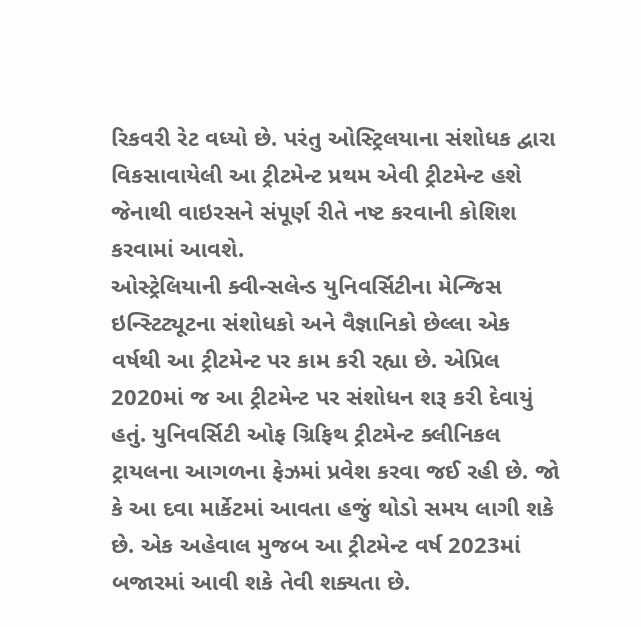રિકવરી રેટ વધ્યો છે. પરંતુ ઓસ્ટ્રિલયાના સંશોધક દ્વારા વિકસાવાયેલી આ ટ્રીટમેન્ટ પ્રથમ એવી ટ્રીટમેન્ટ હશે જેનાથી વાઇરસને સંપૂર્ણ રીતે નષ્ટ કરવાની કોશિશ કરવામાં આવશે.
ઓસ્ટ્રેલિયાની ક્વીન્સલેન્ડ યુનિવર્સિટીના મેન્જિસ ઇન્સ્ટિટ્યૂટના સંશોધકો અને વૈજ્ઞાનિકો છેલ્લા એક વર્ષથી આ ટ્રીટમેન્ટ પર કામ કરી રહ્યા છે. એપ્રિલ 2020માં જ આ ટ્રીટમેન્ટ પર સંશોધન શરૂ કરી દેવાયું હતું. યુનિવર્સિટી ઓફ ગ્રિફિથ ટ્રીટમેન્ટ ક્લીનિકલ ટ્રાયલના આગળના ફેઝમાં પ્રવેશ કરવા જઈ રહી છે. જો કે આ દવા માર્કેટમાં આવતા હજું થોડો સમય લાગી શકે છે. એક અહેવાલ મુજબ આ ટ્રીટમેન્ટ વર્ષ 2023માં બજારમાં આવી શકે તેવી શક્યતા છે.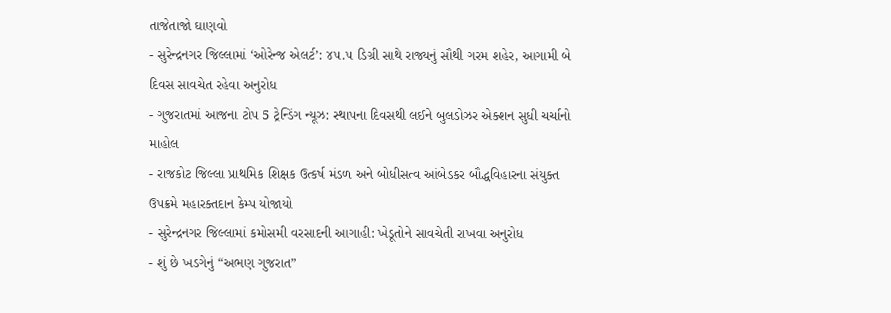તાજેતાજો ઘાણવો
- સુરેન્દ્રનગર જિલ્લામાં ‘ઓરેન્જ એલર્ટ’: ૪૫.૫ ડિગ્રી સાથે રાજ્યનું સૌથી ગરમ શહેર, આગામી બે દિવસ સાવચેત રહેવા અનુરોધ
- ગુજરાતમાં આજના ટોપ 5 ટ્રેન્ડિંગ ન્યૂઝ: સ્થાપના દિવસથી લઈને બુલડોઝર એક્શન સુધી ચર્ચાનો માહોલ
- રાજકોટ જિલ્લા પ્રાથમિક શિક્ષક ઉત્કર્ષ મંડળ અને બોધીસત્વ આંબેડકર બૌદ્ધવિહારના સંયુક્ત ઉપક્રમે મહારક્તદાન કેમ્પ યોજાયો
- સુરેન્દ્રનગર જિલ્લામાં કમોસમી વરસાદની આગાહી: ખેડૂતોને સાવચેતી રાખવા અનુરોધ
- શું છે ખડગેનું “અભણ ગુજરાત”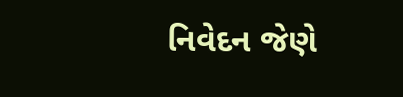નિવેદન જેણે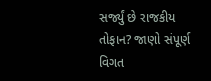સર્જ્યું છે રાજકીય તોફાન? જાણો સંપૂર્ણ વિગત